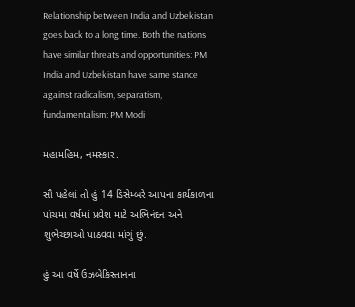Relationship between India and Uzbekistan goes back to a long time. Both the nations have similar threats and opportunities: PM
India and Uzbekistan have same stance against radicalism, separatism, fundamentalism: PM Modi

મહામહિમ, નમસ્કાર.

સૌ પહેલાં તો હું 14 ડિસેમ્બરે આપના કાર્યકાળના પાંચમા વર્ષમાં પ્રવેશ માટે અભિનંદન અને શુભેચ્છાઓ પાઠવવા માંગું છું.

હું આ વર્ષે ઉઝબેકિસ્તાનના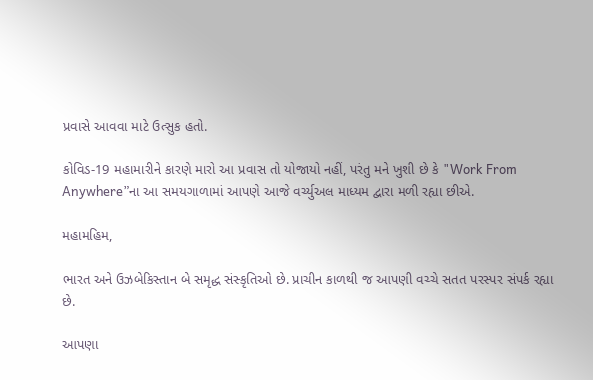પ્રવાસે આવવા માટે ઉત્સુક હતો.

કોવિડ-19 મહામારીને કારણે મારો આ પ્રવાસ તો યોજાયો નહીં, પરંતુ મને ખુશી છે કે "Work From Anywhere”ના આ સમયગાળામાં આપણે આજે વર્ચ્યુઅલ માધ્યમ દ્વારા મળી રહ્યા છીએ.

મહામહિમ,

ભારત અને ઉઝબેકિસ્તાન બે સમૃદ્ધ સંસ્કૃતિઓ છે. પ્રાચીન કાળથી જ આપણી વચ્ચે સતત પરસ્પર સંપર્ક રહ્યા છે.

આપણા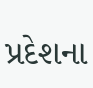પ્રદેશના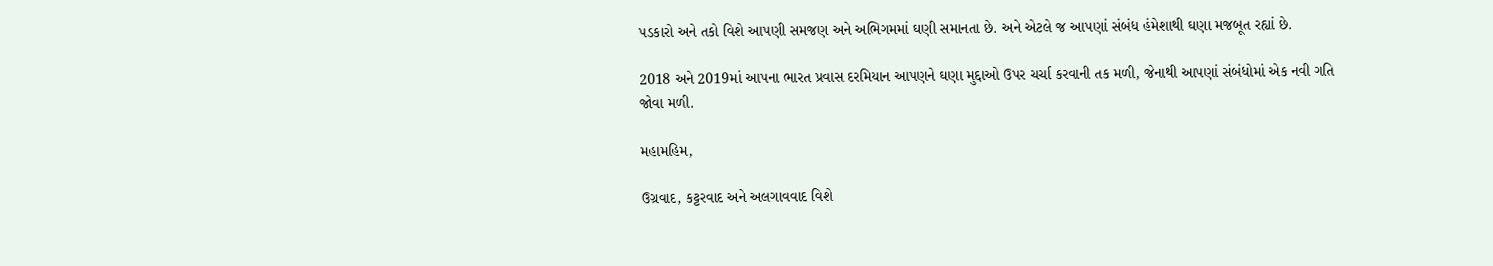પડકારો અને તકો વિશે આપણી સમજણ અને અભિગમમાં ઘણી સમાનતા છે. અને એટલે જ આપણાં સંબંધ હંમેશાથી ઘણા મજબૂત રહ્યાં છે.

2018 અને 2019માં આપના ભારત પ્રવાસ દરમિયાન આપણને ઘણા મુદ્દાઓ ઉપર ચર્ચા કરવાની તક મળી, જેનાથી આપણાં સંબંધોમાં એક નવી ગતિ જોવા મળી.

મહામહિમ,

ઉગ્રવાદ, કટ્ટરવાદ અને અલગાવવાદ વિશે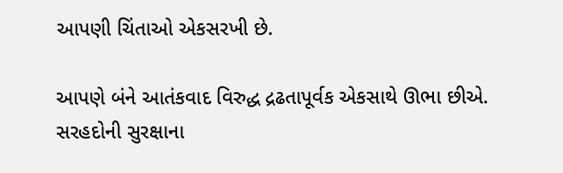આપણી ચિંતાઓ એકસરખી છે.

આપણે બંને આતંકવાદ વિરુદ્ધ દ્રઢતાપૂર્વક એકસાથે ઊભા છીએ. સરહદોની સુરક્ષાના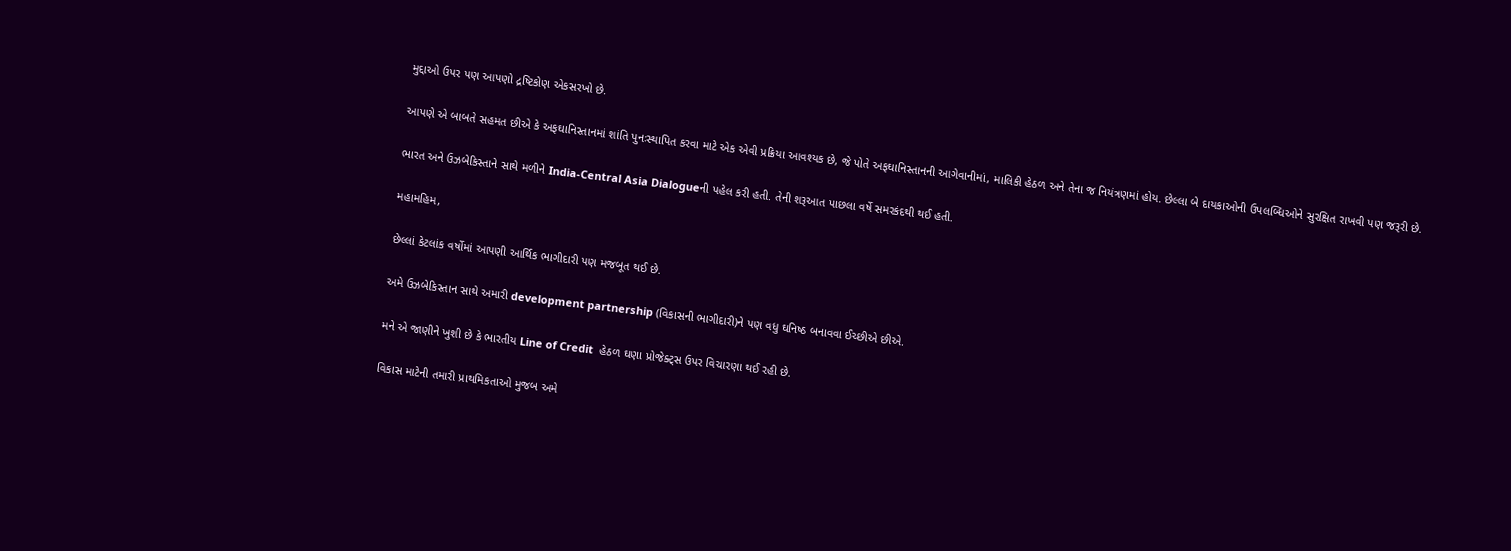મુદ્દાઓ ઉપર પણ આપણો દ્રષ્ટિકોણ એકસરખો છે.

આપણે એ બાબતે સહમત છીએ કે અફઘાનિસ્તાનમાં શાંતિ પુનઃસ્થાપિત કરવા માટે એક એવી પ્રક્રિયા આવશ્યક છે, જે પોતે અફઘાનિસ્તાનની આગેવાનીમાં, માલિકી હેઠળ અને તેના જ નિયંત્રણમાં હોય. છેલ્લા બે દાયકાઓની ઉપલબ્ધિઓને સુરક્ષિત રાખવી પણ જરૂરી છે.

ભારત અને ઉઝબેકિસ્તાને સાથે મળીને India-Central Asia Dialogueની પહેલ કરી હતી. તેની શરૂઆત પાછલા વર્ષે સમરકંદથી થઈ હતી.

મહામહિમ,

છેલ્લાં કેટલાંક વર્ષોમાં આપણી આર્થિક ભાગીદારી પણ મજબૂત થઈ છે.

અમે ઉઝબેકિસ્તાન સાથે અમારી development partnership (વિકાસની ભાગીદારી)ને પણ વધુ ઘનિષ્ઠ બનાવવા ઈચ્છીએ છીએ.

મને એ જાણીને ખુશી છે કે ભારતીય Line of Credit  હેઠળ ઘણા પ્રોજેક્ટ્સ ઉપર વિચારણા થઈ રહી છે.

વિકાસ માટેની તમારી પ્રાથમિકતાઓ મુજબ અમે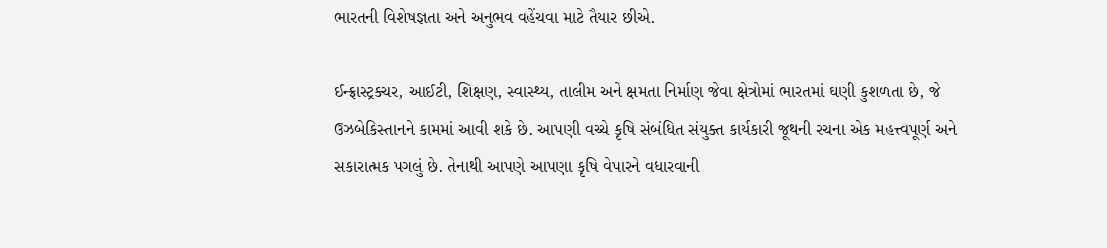ભારતની વિશેષજ્ઞતા અને અનુભવ વહેંચવા માટે તૈયાર છીએ.

ઈન્ફ્રાસ્ટ્રક્ચર, આઈટી, શિક્ષણ, સ્વાસ્થ્ય, તાલીમ અને ક્ષમતા નિર્માણ જેવા ક્ષેત્રોમાં ભારતમાં ઘણી કુશળતા છે, જે ઉઝબેકિસ્તાનને કામમાં આવી શકે છે. આપણી વચ્ચે કૃષિ સંબંધિત સંયુક્ત કાર્યકારી જૂથની રચના એક મહત્ત્વપૂર્ણ અને સકારાત્મક પગલું છે. તેનાથી આપણે આપણા કૃષિ વેપારને વધારવાની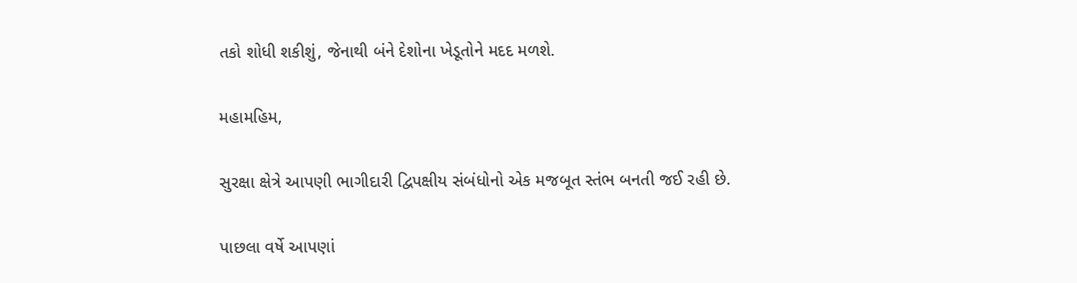તકો શોધી શકીશું, જેનાથી બંને દેશોના ખેડૂતોને મદદ મળશે.

મહામહિમ,

સુરક્ષા ક્ષેત્રે આપણી ભાગીદારી દ્વિપક્ષીય સંબંધોનો એક મજબૂત સ્તંભ બનતી જઈ રહી છે.

પાછલા વર્ષે આપણાં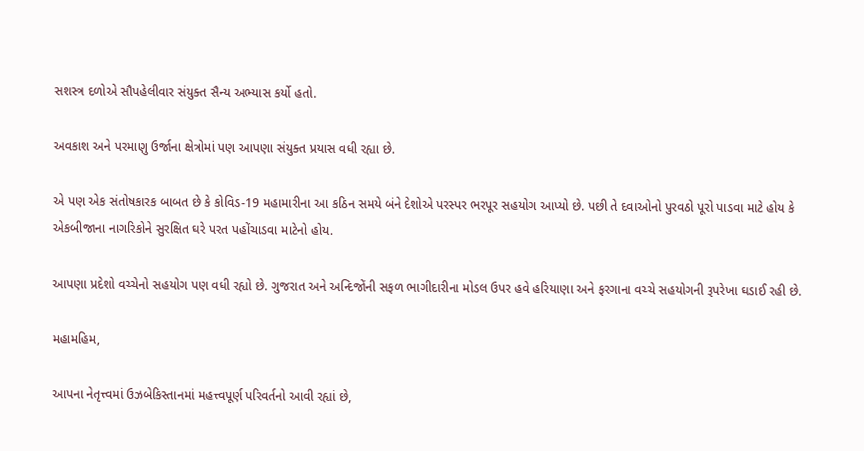સશસ્ત્ર દળોએ સૌપહેલીવાર સંયુક્ત સૈન્ય અભ્યાસ કર્યો હતો.

અવકાશ અને પરમાણુ ઉર્જાના ક્ષેત્રોમાં પણ આપણા સંયુક્ત પ્રયાસ વધી રહ્યા છે.

એ પણ એક સંતોષકારક બાબત છે કે કોવિડ-19 મહામારીના આ કઠિન સમયે બંને દેશોએ પરસ્પર ભરપૂર સહયોગ આપ્યો છે. પછી તે દવાઓનો પુરવઠો પૂરો પાડવા માટે હોય કે એકબીજાના નાગરિકોને સુરક્ષિત ઘરે પરત પહોંચાડવા માટેનો હોય.

આપણા પ્રદેશો વચ્ચેનો સહયોગ પણ વધી રહ્યો છે. ગુજરાત અને અન્દિજોંની સફળ ભાગીદારીના મોડલ ઉપર હવે હરિયાણા અને ફરગાના વચ્ચે સહયોગની રૂપરેખા ઘડાઈ રહી છે.

મહામહિમ,

આપના નેતૃત્ત્વમાં ઉઝબેકિસ્તાનમાં મહત્ત્વપૂર્ણ પરિવર્તનો આવી રહ્યાં છે,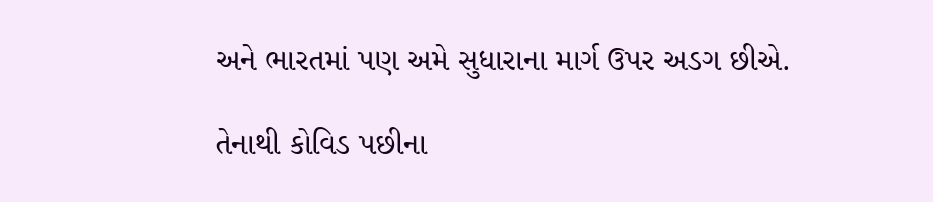અને ભારતમાં પણ અમે સુધારાના માર્ગ ઉપર અડગ છીએ.

તેનાથી કોવિડ પછીના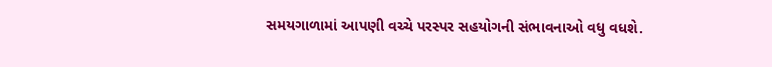સમયગાળામાં આપણી વચ્ચે પરસ્પર સહયોગની સંભાવનાઓ વધુ વધશે.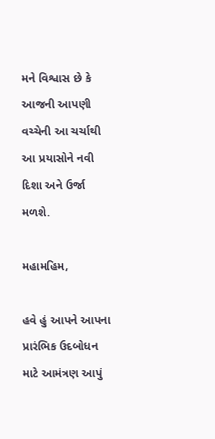મને વિશ્વાસ છે કે આજની આપણી વચ્ચેની આ ચર્ચાથી આ પ્રયાસોને નવી દિશા અને ઉર્જા મળશે.

મહામહિમ,

હવે હું આપને આપના પ્રારંભિક ઉદબોધન માટે આમંત્રણ આપું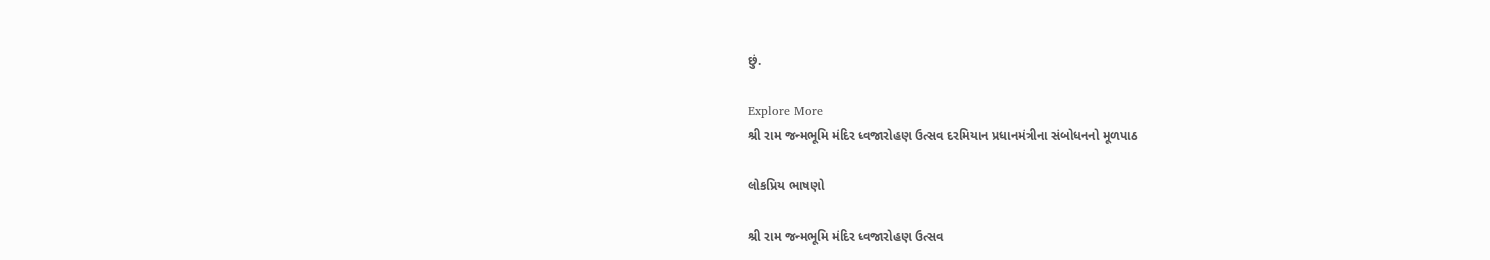છું.

Explore More
શ્રી રામ જન્મભૂમિ મંદિર ધ્વજારોહણ ઉત્સવ દરમિયાન પ્રધાનમંત્રીના સંબોધનનો મૂળપાઠ

લોકપ્રિય ભાષણો

શ્રી રામ જન્મભૂમિ મંદિર ધ્વજારોહણ ઉત્સવ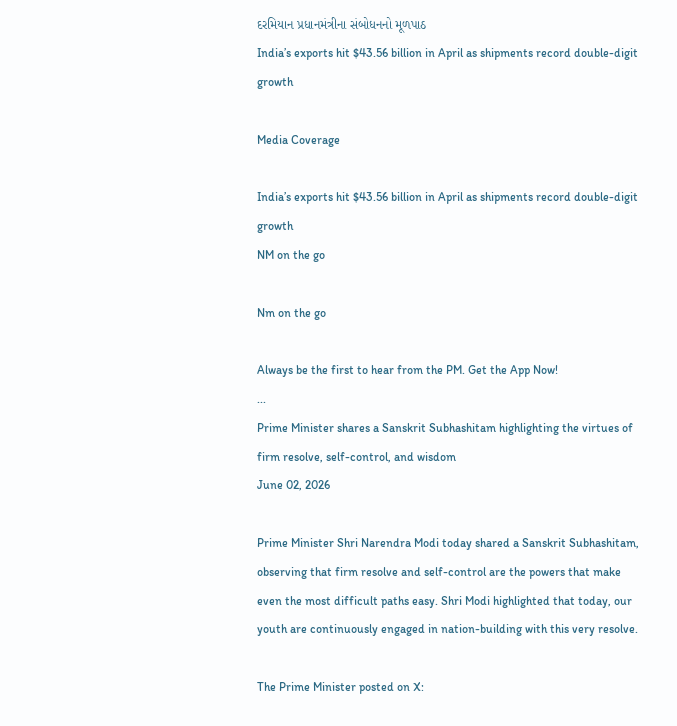દરમિયાન પ્રધાનમંત્રીના સંબોધનનો મૂળપાઠ
India’s exports hit $43.56 billion in April as shipments record double-digit growth

Media Coverage

India’s exports hit $43.56 billion in April as shipments record double-digit growth
NM on the go

Nm on the go

Always be the first to hear from the PM. Get the App Now!
...
Prime Minister shares a Sanskrit Subhashitam highlighting the virtues of firm resolve, self-control, and wisdom
June 02, 2026

Prime Minister Shri Narendra Modi today shared a Sanskrit Subhashitam, observing that firm resolve and self-control are the powers that make even the most difficult paths easy. Shri Modi highlighted that today, our youth are continuously engaged in nation-building with this very resolve.

The Prime Minister posted on X: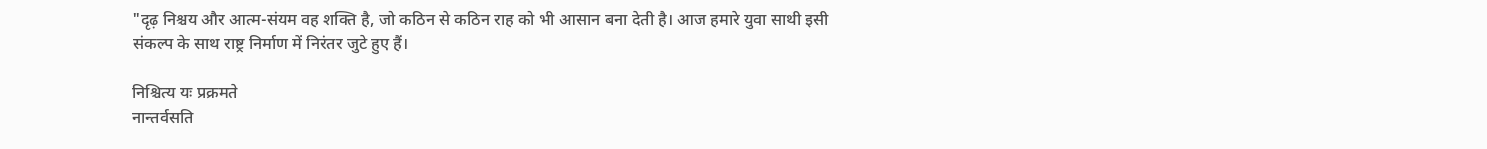"दृढ़ निश्चय और आत्म-संयम वह शक्ति है, जो कठिन से कठिन राह को भी आसान बना देती है। आज हमारे युवा साथी इसी संकल्प के साथ राष्ट्र निर्माण में निरंतर जुटे हुए हैं।

निश्चित्य यः प्रक्रमते
नान्तर्वसति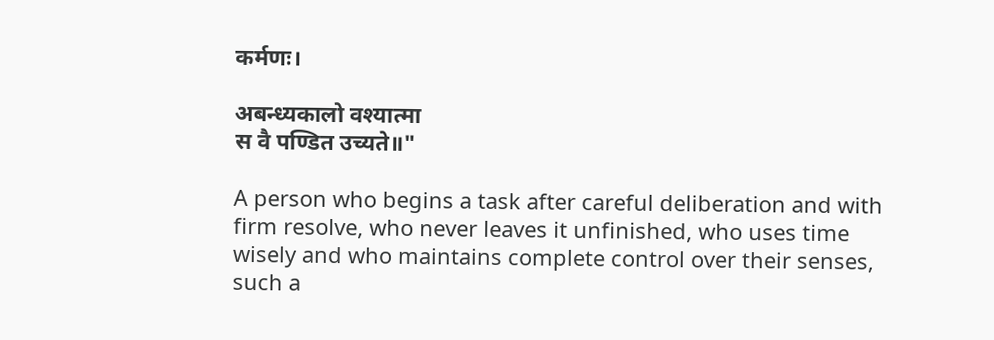कर्मणः।

अबन्ध्यकालो वश्यात्मा
स वै पण्डित उच्यते॥"

A person who begins a task after careful deliberation and with firm resolve, who never leaves it unfinished, who uses time wisely and who maintains complete control over their senses, such a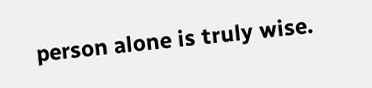person alone is truly wise.